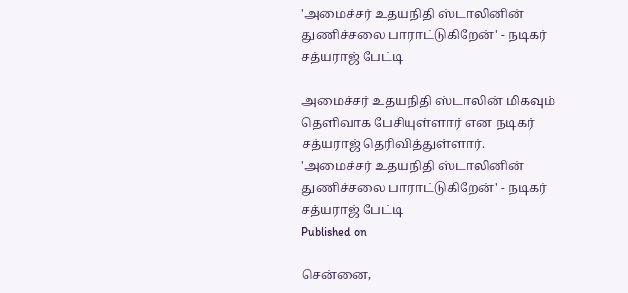'அமைச்சர் உதயநிதி ஸ்டாலினின் துணிச்சலை பாராட்டுகிறேன்' - நடிகர் சத்யராஜ் பேட்டி

அமைச்சர் உதயநிதி ஸ்டாலின் மிகவும் தெளிவாக பேசியுள்ளார் என நடிகர் சத்யராஜ் தெரிவித்துள்ளார்.
'அமைச்சர் உதயநிதி ஸ்டாலினின் துணிச்சலை பாராட்டுகிறேன்' - நடிகர் சத்யராஜ் பேட்டி
Published on

சென்னை,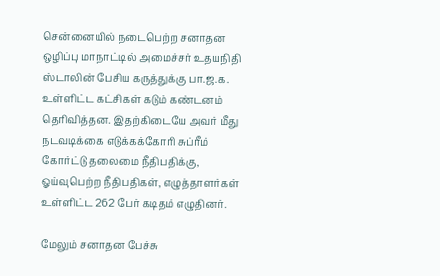சென்னையில் நடைபெற்ற சனாதன ஒழிப்பு மாநாட்டில் அமைச்சர் உதயநிதி ஸ்டாலின் பேசிய கருத்துக்கு பா.ஜ.க. உள்ளிட்ட கட்சிகள் கடும் கண்டனம் தெரிவித்தன. இதற்கிடையே அவர் மீது நடவடிக்கை எடுக்கக்கோரி சுப்ரீம் கோர்ட்டு தலைமை நீதிபதிக்கு, ஓய்வுபெற்ற நீதிபதிகள், எழுத்தாளர்கள் உள்ளிட்ட 262 பேர் கடிதம் எழுதினர்.

மேலும் சனாதன பேச்சு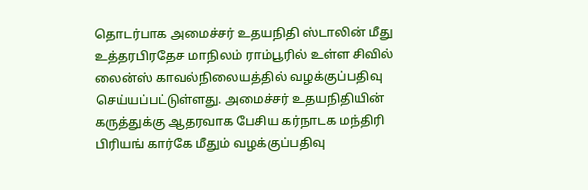தொடர்பாக அமைச்சர் உதயநிதி ஸ்டாலின் மீது உத்தரபிரதேச மாநிலம் ராம்பூரில் உள்ள சிவில் லைன்ஸ் காவல்நிலையத்தில் வழக்குப்பதிவு செய்யப்பட்டுள்ளது. அமைச்சர் உதயநிதியின் கருத்துக்கு ஆதரவாக பேசிய கர்நாடக மந்திரி பிரியங் கார்கே மீதும் வழக்குப்பதிவு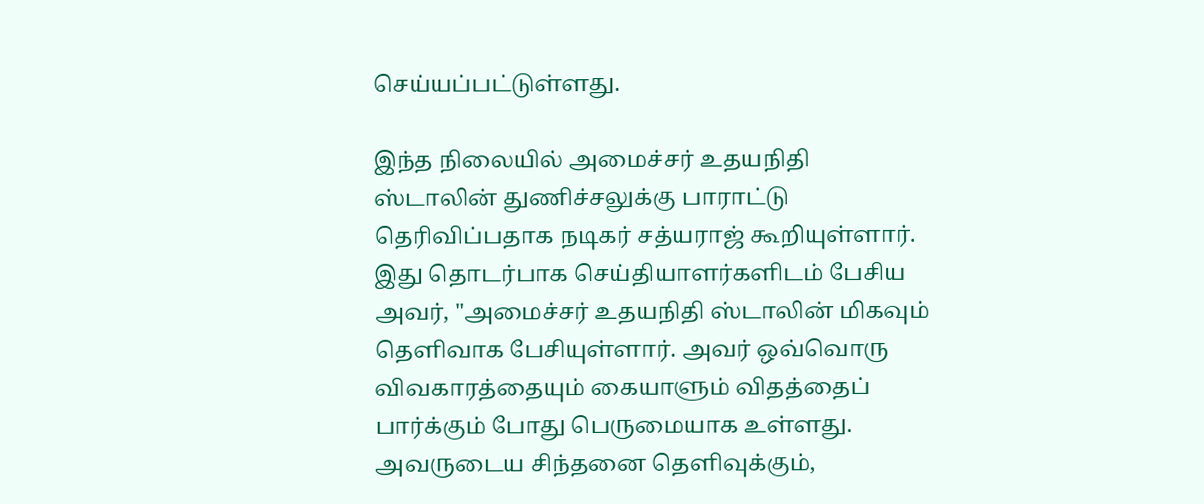செய்யப்பட்டுள்ளது.

இந்த நிலையில் அமைச்சர் உதயநிதி ஸ்டாலின் துணிச்சலுக்கு பாராட்டு தெரிவிப்பதாக நடிகர் சத்யராஜ் கூறியுள்ளார். இது தொடர்பாக செய்தியாளர்களிடம் பேசிய அவர், "அமைச்சர் உதயநிதி ஸ்டாலின் மிகவும் தெளிவாக பேசியுள்ளார். அவர் ஒவ்வொரு விவகாரத்தையும் கையாளும் விதத்தைப் பார்க்கும் போது பெருமையாக உள்ளது. அவருடைய சிந்தனை தெளிவுக்கும்,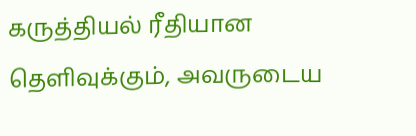கருத்தியல் ரீதியான தெளிவுக்கும், அவருடைய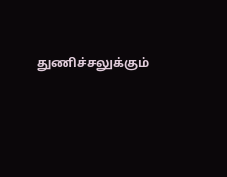துணிச்சலுக்கும்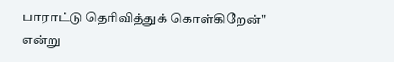பாராட்டு தெரிவித்துக் கொள்கிறேன்" என்று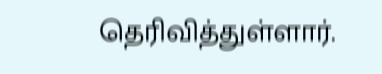தெரிவித்துள்ளார்.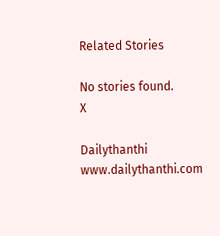Related Stories

No stories found.
X

Dailythanthi
www.dailythanthi.com